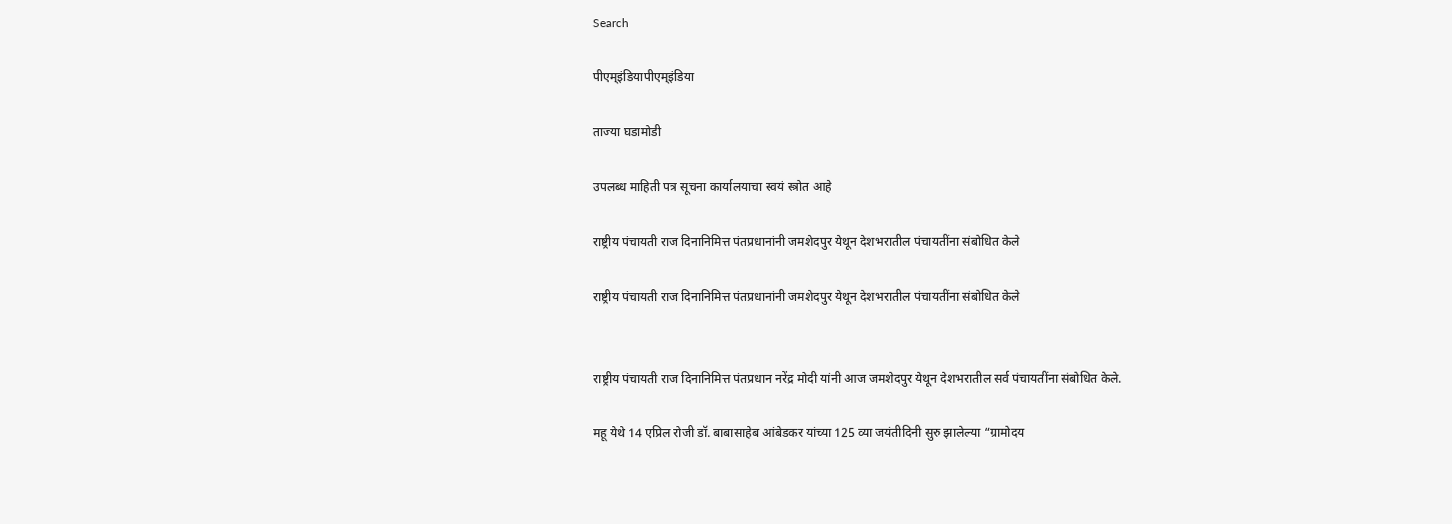Search

पीएम्इंडियापीएम्इंडिया

ताज्या घडामोडी

उपलब्ध माहिती पत्र सूचना कार्यालयाचा स्वयं स्त्रोत आहे

राष्ट्रीय पंचायती राज दिनानिमित्त पंतप्रधानांनी जमशेदपुर येथून देशभरातील पंचायतींना संबोधित केले

राष्ट्रीय पंचायती राज दिनानिमित्त पंतप्रधानांनी जमशेदपुर येथून देशभरातील पंचायतींना संबोधित केले


राष्ट्रीय पंचायती राज दिनानिमित्त पंतप्रधान नरेंद्र मोदी यांनी आज जमशेदपुर येथून देशभरातील सर्व पंचायतींना संबोधित केले.

महू येथे 14 एप्रिल रोजी डॉ. बाबासाहेब आंबेडकर यांच्या 125 व्या जयंतीदिनी सुरु झालेल्या “ग्रामोदय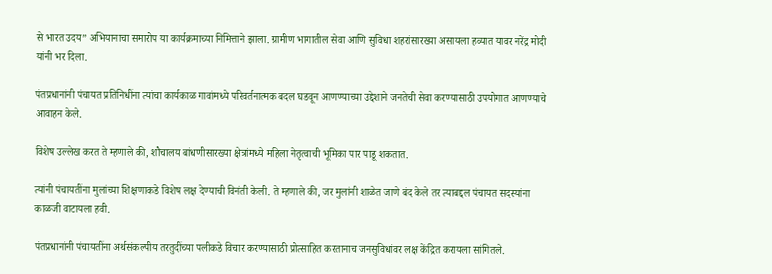से भारत उदय” अभियानाचा समारोप या कार्यक्रमाच्या निमित्ताने झाला. ग्रामीण भागातील सेवा आणि सुविधा शहरांसारख्या असायला हव्यात यावर नरेंद्र मोदी यांनी भर दिला.

पंतप्रधानांनी पंचायत प्रतिनिधींना त्यांचा कार्यकाळ गावांमध्ये परिवर्तनात्मक बदल घडवून आणण्याच्या उद्देशाने जनतेची सेवा करण्यासाठी उपयोगात आणण्याचे आवाहन केले.

विशेष उल्लेख करत ते म्हणाले की, शौचालय बांधणीसारख्या क्षेत्रांमध्ये महिला नेतृत्वाची भूमिका पार पाडू शकतात.

त्यांनी पंचायतींना मुलांच्या शिक्षणाकडे विशेष लक्ष देण्याची विनंती केली. ते म्हणाले की, जर मुलांनी शाळेत जाणे बंद केले तर त्याबद्दल पंचायत सदस्यांना काळजी वाटायला हवी.

पंतप्रधानांनी पंचायतींना अर्थसंकल्पीय तरतुदींच्या पलीकडे विचार करण्यासाठी प्रोत्साहित करतानाच जनसुविधांवर लक्ष केंद्रित करायला सांगितले.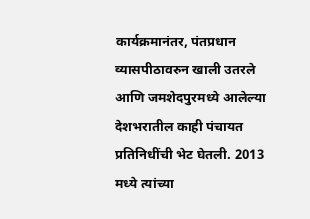कार्यक्रमानंतर, पंतप्रधान व्यासपीठावरुन खाली उतरले आणि जमशेदपुरमध्ये आलेल्या देशभरातील काही पंचायत प्रतिनिधींची भेट घेतली. 2013 मध्ये त्यांच्या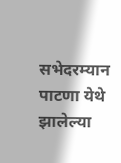सभेदरम्यान पाटणा येथे झालेल्या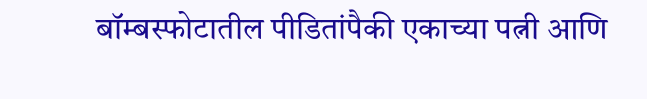बॉम्बस्फोटातील पीडितांपैकी एकाच्या पत्नी आणि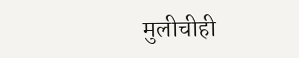मुलीचीही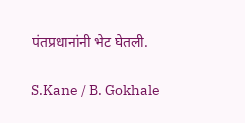पंतप्रधानांनी भेट घेतली.

S.Kane / B. Gokhale